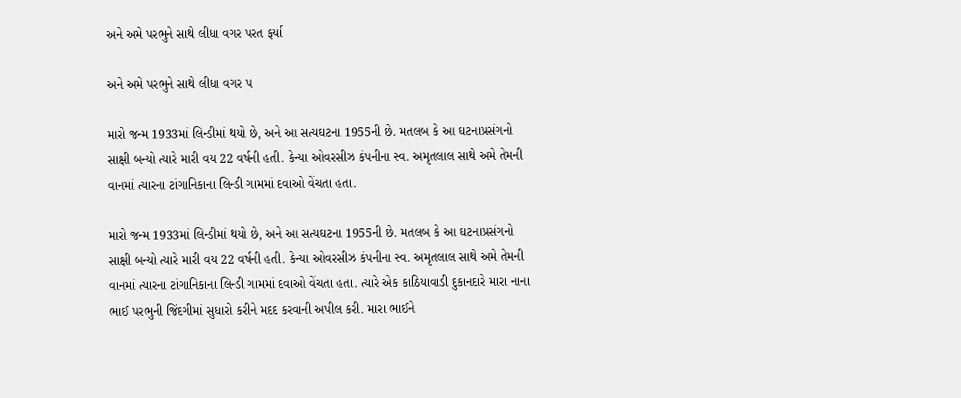અને અમે પરભુને સાથે લીધા વગર પરત ફર્યા

અને અમે પરભુને સાથે લીધા વગર પ

મારો જન્મ 1933માં લિન્ડીમાં થયો છે, અને આ સત્યઘટના 1955ની છે. મતલબ કે આ ઘટનાપ્રસંગનો સાક્ષી બન્યો ત્યારે મારી વય 22 વર્ષની હતી. કેન્યા ઓવરસીઝ કંપનીના સ્વ. અમૃતલાલ સાથે અમે તેમની વાનમાં ત્યારના ટાંગાનિકાના લિન્ડી ગામમાં દવાઓ વેંચતા હતા.

મારો જન્મ 1933માં લિન્ડીમાં થયો છે, અને આ સત્યઘટના 1955ની છે. મતલબ કે આ ઘટનાપ્રસંગનો સાક્ષી બન્યો ત્યારે મારી વય 22 વર્ષની હતી. કેન્યા ઓવરસીઝ કંપનીના સ્વ. અમૃતલાલ સાથે અમે તેમની વાનમાં ત્યારના ટાંગાનિકાના લિન્ડી ગામમાં દવાઓ વેંચતા હતા. ત્યારે એક કાઠિયાવાડી દુકાનદારે મારા નાના ભાઈ પરભુની જિંદગીમાં સુધારો કરીને મદદ કરવાની અપીલ કરી. મારા ભાઈને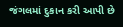જંગલમાં દુકાન કરી આપી છે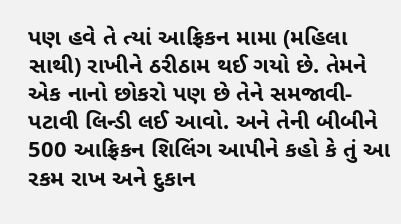પણ હવે તે ત્યાં આફ્રિકન મામા (મહિલા સાથી) રાખીને ઠરીઠામ થઈ ગયો છે. તેમને એક નાનો છોકરો પણ છે તેને સમજાવી-પટાવી લિન્ડી લઈ આવો. અને તેની બીબીને 500 આફ્રિકન શિલિંગ આપીને કહો કે તું આ રકમ રાખ અને દુકાન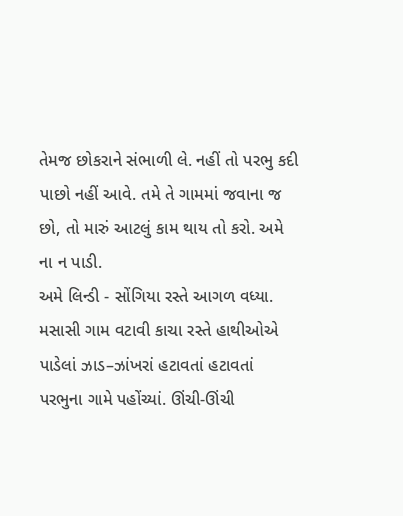તેમજ છોકરાને સંભાળી લે. નહીં તો પરભુ કદી પાછો નહીં આવે. તમે તે ગામમાં જવાના જ છો, તો મારું આટલું કામ થાય તો કરો. અમે ના ન પાડી.
અમે લિન્ડી - સોંગિયા રસ્તે આગળ વધ્યા. મસાસી ગામ વટાવી કાચા રસ્તે હાથીઓએ પાડેલાં ઝાડ–ઝાંખરાં હટાવતાં હટાવતાં પરભુના ગામે પહોંચ્યાં. ઊંચી-ઊંચી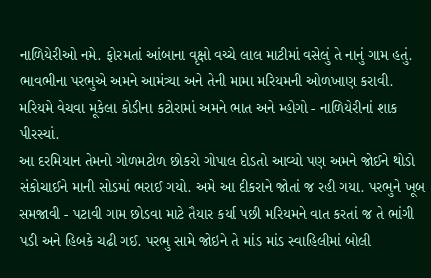નાળિયેરીઓ નમે. ફોરમતાં આંબાના વૃક્ષો વચ્ચે લાલ માટીમાં વસેલું તે નાનું ગામ હતું. ભાવભીના પરભુએ અમને આમંત્ર્યા અને તેની મામા મરિયમની ઓળખાણ કરાવી. મરિયમે વેચવા મૂકેલા કોડીના કટોરામાં અમને ભાત અને મ્હોગો - નાળિયેરીનાં શાક પીરસ્યાં.
આ દરમિયાન તેમનો ગોળમટોળ છોકરો ગોપાલ દોડતો આવ્યો પણ અમને જોઈને થોડો સંકોચાઈને માની સોડમાં ભરાઈ ગયો. અમે આ દીકરાને જોતાં જ રહી ગયા. પરભુને ખૂબ સમજાવી - પટાવી ગામ છોડવા માટે તૈયાર કર્યા પછી મરિયમને વાત કરતાં જ તે ભાંગી પડી અને હિબકે ચઢી ગઈ. પરભુ સામે જોઇને તે માંડ માંડ સ્વાહિલીમાં બોલી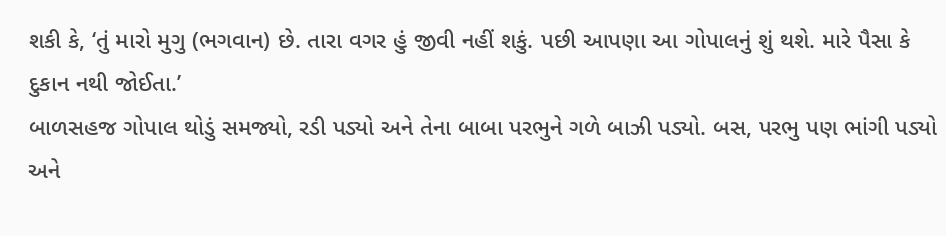શકી કે, ‘તું મારો મુગુ (ભગવાન) છે. તારા વગર હું જીવી નહીં શકું. પછી આપણા આ ગોપાલનું શું થશે. મારે પૈસા કે દુકાન નથી જોઈતા.’
બાળસહજ ગોપાલ થોડું સમજ્યો, રડી પડ્યો અને તેના બાબા પરભુને ગળે બાઝી પડ્યો. બસ, પરભુ પણ ભાંગી પડ્યો અને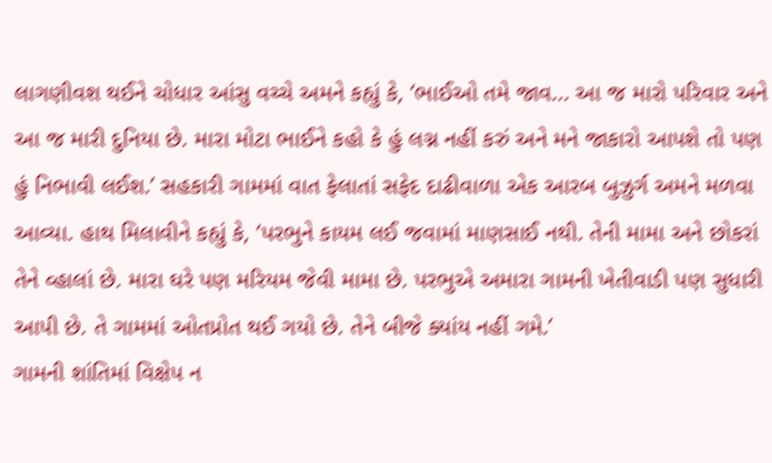લાગણીવશ થઈને ચોધાર આંસુ વચ્ચે અમને કહ્યું કે, ‘ભાઈઓ તમે જાવ... આ જ મારો પરિવાર અને આ જ મારી દુનિયા છે. મારા મોટા ભાઈને કહો કે હું લગ્ન નહીં કરું અને મને જાકારો આપશે તો પણ હું નિભાવી લઈશ.’ સહકારી ગામમાં વાત ફેલાતાં સફેદ દાઢીવાળા એક આરબ બુઝુર્ગ અમને મળવા આવ્યા. હાથ મિલાવીને કહ્યું કે, ‘પરભુને કાયમ લઈ જવામાં માણસાઈ નથી. તેની મામા અને છોકરાં તેને વ્હાલાં છે. મારા ઘરે પણ મરિયમ જેવી મામા છે. પરભુએ અમારા ગામની ખેતીવાડી પણ સુધારી આપી છે. તે ગામમાં ઓતપ્રોત થઈ ગયો છે. તેને બીજે ક્યાંય નહીં ગમે.’
ગામની શાંતિમાં વિક્ષેપ ન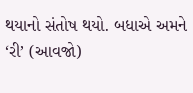થયાનો સંતોષ થયો. બધાએ અમને ‘રી’ (આવજો)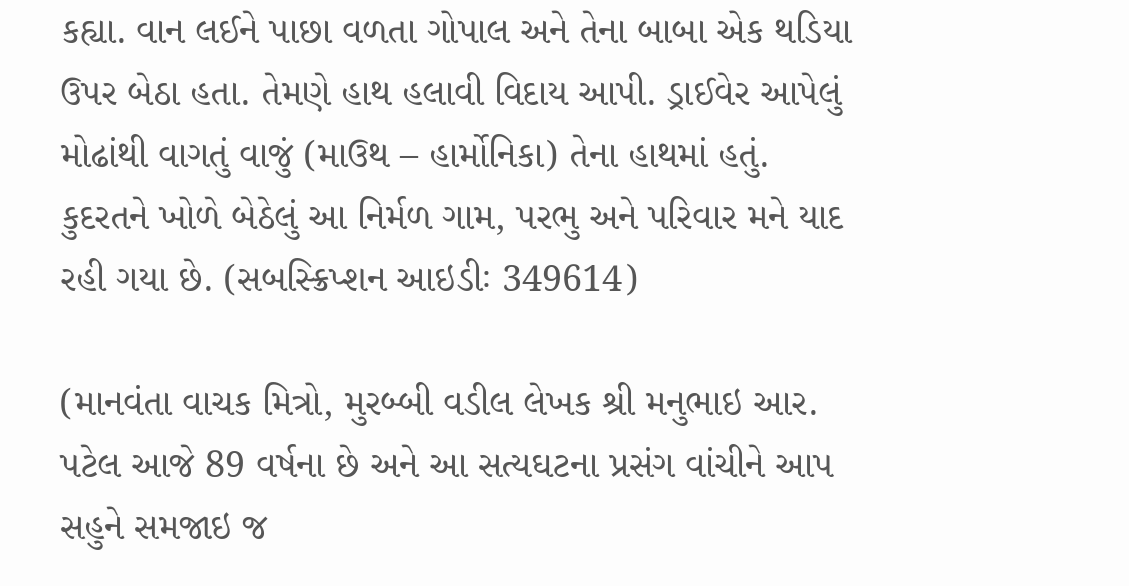કહ્યા. વાન લઈને પાછા વળતા ગોપાલ અને તેના બાબા એક થડિયા ઉપર બેઠા હતા. તેમણે હાથ હલાવી વિદાય આપી. ડ્રાઈવેર આપેલું મોઢાંથી વાગતું વાજું (માઉથ – હાર્મોનિકા) તેના હાથમાં હતું. કુદરતને ખોળે બેઠેલું આ નિર્મળ ગામ, પરભુ અને પરિવાર મને યાદ રહી ગયા છે. (સબસ્ક્રિપ્શન આઇડીઃ 349614)

(માનવંતા વાચક મિત્રો, મુરબ્બી વડીલ લેખક શ્રી મનુભાઇ આર. પટેલ આજે 89 વર્ષના છે અને આ સત્યઘટના પ્રસંગ વાંચીને આપ સહુને સમજાઇ જ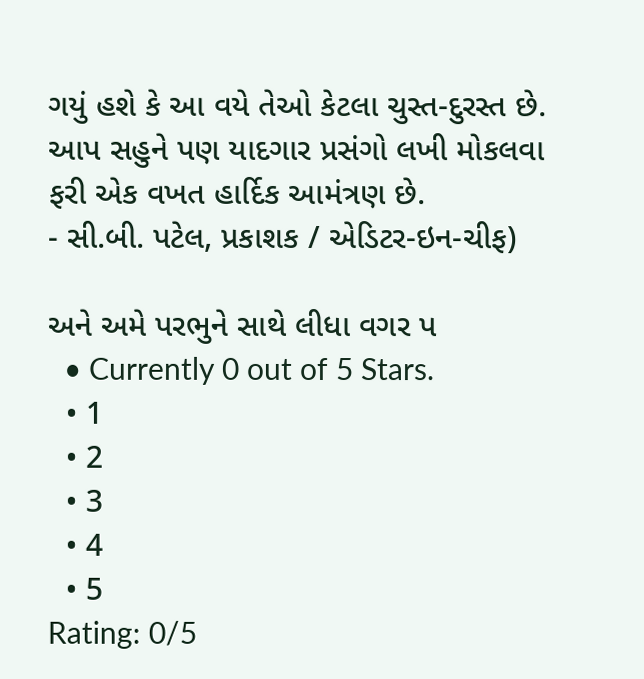ગયું હશે કે આ વયે તેઓ કેટલા ચુસ્ત-દુરસ્ત છે. આપ સહુને પણ યાદગાર પ્રસંગો લખી મોકલવા ફરી એક વખત હાર્દિક આમંત્રણ છે.
- સી.બી. પટેલ, પ્રકાશક / એડિટર-ઇન-ચીફ)

અને અમે પરભુને સાથે લીધા વગર પ
  • Currently 0 out of 5 Stars.
  • 1
  • 2
  • 3
  • 4
  • 5
Rating: 0/5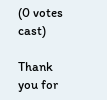(0 votes cast)

Thank you for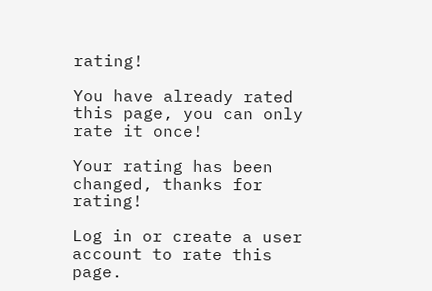rating!

You have already rated this page, you can only rate it once!

Your rating has been changed, thanks for rating!

Log in or create a user account to rate this page.